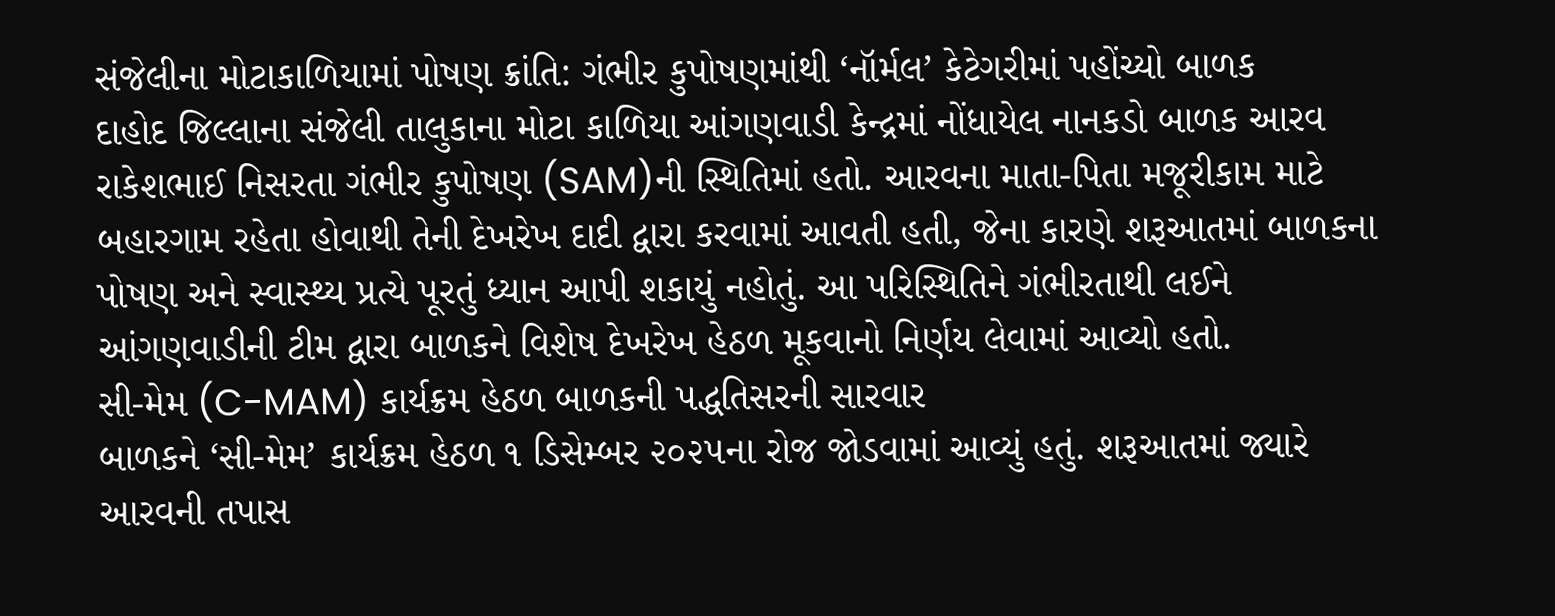સંજેલીના મોટાકાળિયામાં પોષણ ક્રાંતિ: ગંભીર કુપોષણમાંથી ‘નૉર્મલ’ કેટેગરીમાં પહોંચ્યો બાળક
દાહોદ જિલ્લાના સંજેલી તાલુકાના મોટા કાળિયા આંગણવાડી કેન્દ્રમાં નોંધાયેલ નાનકડો બાળક આરવ રાકેશભાઈ નિસરતા ગંભીર કુપોષણ (SAM)ની સ્થિતિમાં હતો. આરવના માતા-પિતા મજૂરીકામ માટે બહારગામ રહેતા હોવાથી તેની દેખરેખ દાદી દ્વારા કરવામાં આવતી હતી, જેના કારણે શરૂઆતમાં બાળકના પોષણ અને સ્વાસ્થ્ય પ્રત્યે પૂરતું ધ્યાન આપી શકાયું નહોતું. આ પરિસ્થિતિને ગંભીરતાથી લઈને આંગણવાડીની ટીમ દ્વારા બાળકને વિશેષ દેખરેખ હેઠળ મૂકવાનો નિર્ણય લેવામાં આવ્યો હતો.
સી-મેમ (C-MAM) કાર્યક્રમ હેઠળ બાળકની પદ્ધતિસરની સારવાર
બાળકને ‘સી-મેમ’ કાર્યક્રમ હેઠળ ૧ ડિસેમ્બર ૨૦૨૫ના રોજ જોડવામાં આવ્યું હતું. શરૂઆતમાં જ્યારે આરવની તપાસ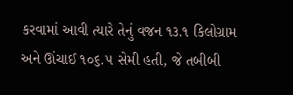કરવામાં આવી ત્યારે તેનું વજન ૧૩.૧ કિલોગ્રામ અને ઊંચાઈ ૧૦૬.૫ સેમી હતી, જે તબીબી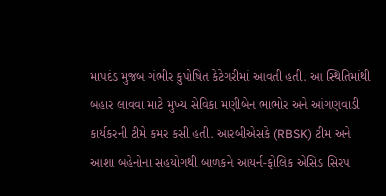માપદંડ મુજબ ગંભીર કુપોષિત કેટેગરીમાં આવતી હતી. આ સ્થિતિમાંથી બહાર લાવવા માટે મુખ્ય સેવિકા મણીબેન ભાભોર અને આંગણવાડી કાર્યકરની ટીમે કમર કસી હતી. આરબીએસકે (RBSK) ટીમ અને આશા બહેનોના સહયોગથી બાળકને આયર્ન-ફોલિક એસિડ સિરપ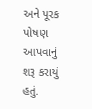અને પૂરક પોષણ આપવાનું શરૂ કરાયું હતું.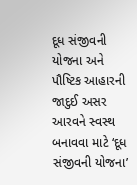દૂધ સંજીવની યોજના અને પૌષ્ટિક આહારની જાદુઈ અસર
આરવને સ્વસ્થ બનાવવા માટે ‘દૂધ સંજીવની યોજના’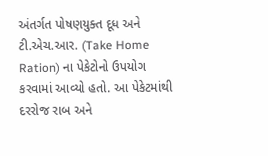અંતર્ગત પોષણયુક્ત દૂધ અને ટી.એચ.આર. (Take Home Ration) ના પેકેટોનો ઉપયોગ કરવામાં આવ્યો હતો. આ પેકેટમાંથી દરરોજ રાબ અને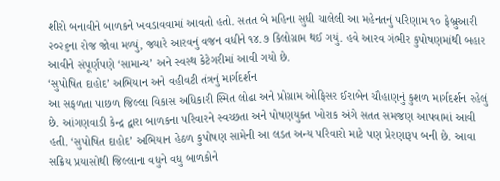શીરો બનાવીને બાળકને ખવડાવવામાં આવતો હતો. સતત બે મહિના સુધી ચાલેલી આ મહેનતનું પરિણામ ૧૦ ફેબ્રુઆરી ૨૦૨૬ના રોજ જોવા મળ્યું, જ્યારે આરવનું વજન વધીને ૧૪.૭ કિલોગ્રામ થઈ ગયું. હવે આરવ ગંભીર કુપોષણમાંથી બહાર આવીને સંપૂર્ણપણે ‘સામાન્ય’ અને સ્વસ્થ કેટેગરીમાં આવી ગયો છે.
‘સુપોષિત દાહોદ’ અભિયાન અને વહીવટી તંત્રનું માર્ગદર્શન
આ સફળતા પાછળ જિલ્લા વિકાસ અધિકારી સ્મિત લોઢા અને પ્રોગ્રામ ઓફિસર ઈરાબેન ચૌહાણનું કુશળ માર્ગદર્શન રહેલું છે. આંગણવાડી કેન્દ્ર દ્વારા બાળકના પરિવારને સ્વચ્છતા અને પોષણયુક્ત ખોરાક અંગે સતત સમજણ આપવામાં આવી હતી. ‘સુપોષિત દાહોદ’ અભિયાન હેઠળ કુપોષણ સામેની આ લડત અન્ય પરિવારો માટે પણ પ્રેરણારૂપ બની છે. આવા સક્રિય પ્રયાસોથી જિલ્લાના વધુને વધુ બાળકોને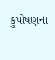કુપોષણના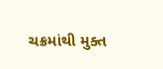ચક્રમાંથી મુક્ત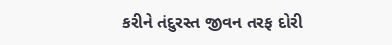કરીને તંદુરસ્ત જીવન તરફ દોરી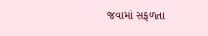જવામાં સફળતા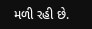મળી રહી છે.